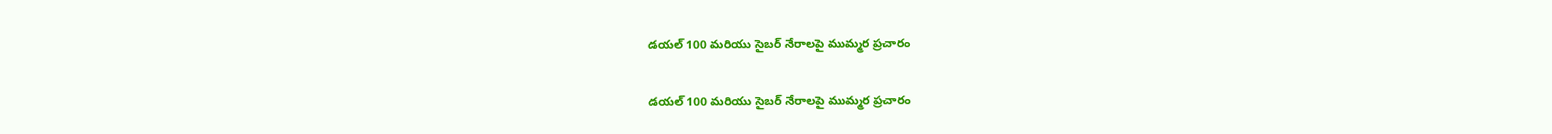డయల్ 100 మరియు సైబర్ నేరాలపై ముమ్మర ప్రచారం

డయల్ 100 మరియు సైబర్ నేరాలపై ముమ్మర ప్రచారం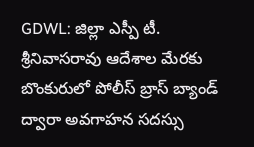GDWL: జిల్లా ఎస్పీ టీ. శ్రీనివాసరావు ఆదేశాల మేరకు బొంకురులో పోలీస్ బ్రాస్ బ్యాండ్ ద్వారా అవగాహన సదస్సు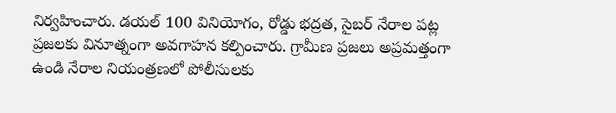నిర్వహించారు. డయల్ 100 వినియోగం, రోడ్డు భద్రత, సైబర్ నేరాల పట్ల ప్రజలకు వినూత్నంగా అవగాహన కల్పించారు. గ్రామీణ ప్రజలు అప్రమత్తంగా ఉండి నేరాల నియంత్రణలో పోలీసులకు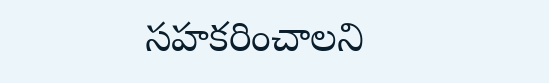సహకరించాలని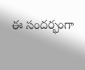ఈ సందర్భంగా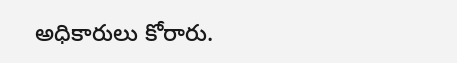అధికారులు కోరారు.